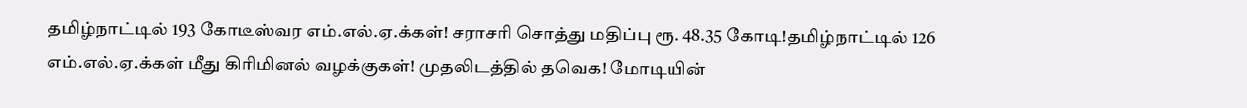தமிழ்நாட்டில் 193 கோடீஸ்வர எம்.எல்.ஏ.க்கள்! சராசரி சொத்து மதிப்பு ரூ. 48.35 கோடி!தமிழ்நாட்டில் 126 எம்.எல்.ஏ.க்கள் மீது கிரிமினல் வழக்குகள்! முதலிடத்தில் தவெக! மோடியின்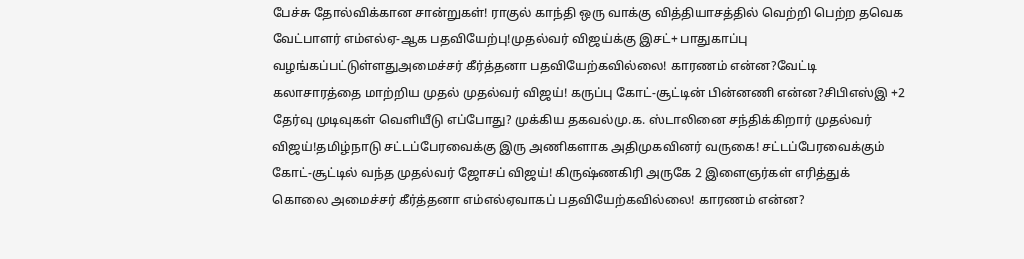பேச்சு தோல்விக்கான சான்றுகள்! ராகுல் காந்தி ஒரு வாக்கு வித்தியாசத்தில் வெற்றி பெற்ற தவெக வேட்பாளர் எம்எல்ஏ-ஆக பதவியேற்பு!முதல்வர் விஜய்க்கு இசட்+ பாதுகாப்பு வழங்கப்பட்டுள்ளதுஅமைச்சர் கீர்த்தனா பதவியேற்கவில்லை! காரணம் என்ன?வேட்டி கலாசாரத்தை மாற்றிய முதல் முதல்வர் விஜய்! கருப்பு கோட்-சூட்டின் பின்னணி என்ன?சிபிஎஸ்இ +2 தேர்வு முடிவுகள் வெளியீடு எப்போது? முக்கிய தகவல்மு.க. ஸ்டாலினை சந்திக்கிறார் முதல்வர் விஜய்!தமிழ்நாடு சட்டப்பேரவைக்கு இரு அணிகளாக அதிமுகவினர் வருகை! சட்டப்பேரவைக்கும் கோட்-சூட்டில் வந்த முதல்வர் ஜோசப் விஜய்! கிருஷ்ணகிரி அருகே 2 இளைஞர்கள் எரித்துக் கொலை அமைச்சர் கீர்த்தனா எம்எல்ஏவாகப் பதவியேற்கவில்லை! காரணம் என்ன?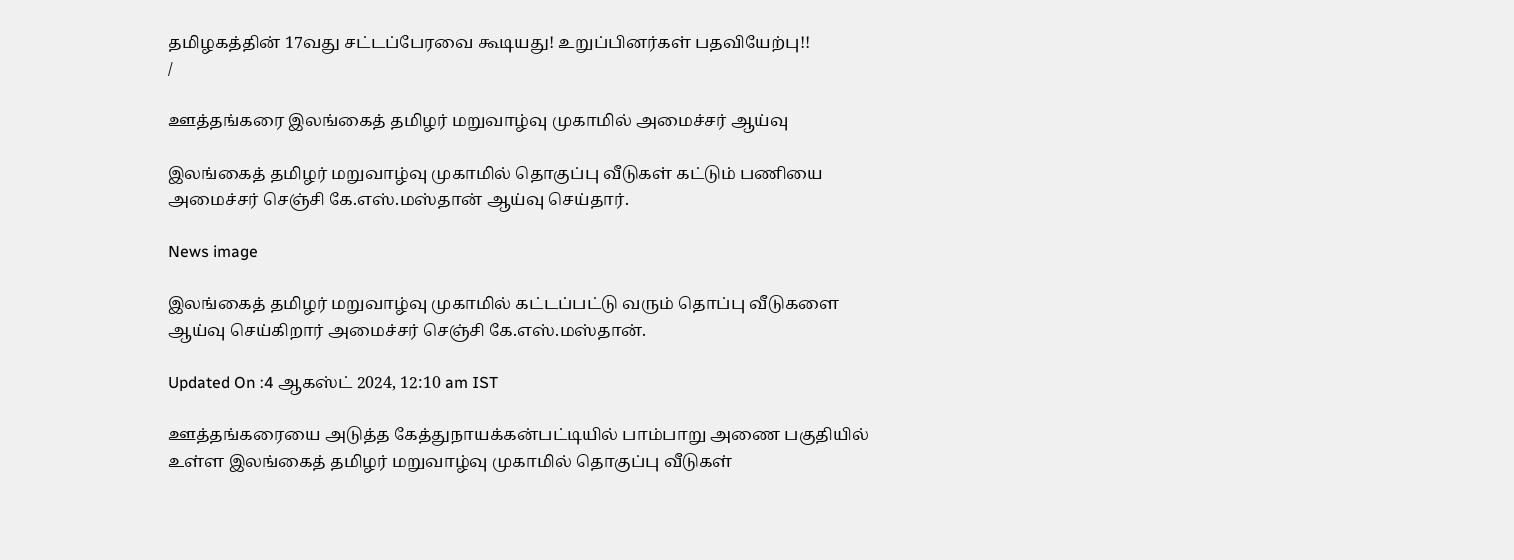தமிழகத்தின் 17வது சட்டப்பேரவை கூடியது! உறுப்பினர்கள் பதவியேற்பு!!
/

ஊத்தங்கரை இலங்கைத் தமிழர் மறுவாழ்வு முகாமில் அமைச்சர் ஆய்வு

இலங்கைத் தமிழர் மறுவாழ்வு முகாமில் தொகுப்பு வீடுகள் கட்டும் பணியை அமைச்சர் செஞ்சி கே.எஸ்.மஸ்தான் ஆய்வு செய்தார்.

News image

இலங்கைத் தமிழர் மறுவாழ்வு முகாமில் கட்டப்பட்டு வரும் தொப்பு வீடுகளை ஆய்வு செய்கிறார் அமைச்சர் செஞ்சி கே.எஸ்.மஸ்தான்.

Updated On :4 ஆகஸ்ட் 2024, 12:10 am IST

ஊத்தங்கரையை அடுத்த கேத்துநாயக்கன்பட்டியில் பாம்பாறு அணை பகுதியில் உள்ள இலங்கைத் தமிழர் மறுவாழ்வு முகாமில் தொகுப்பு வீடுகள்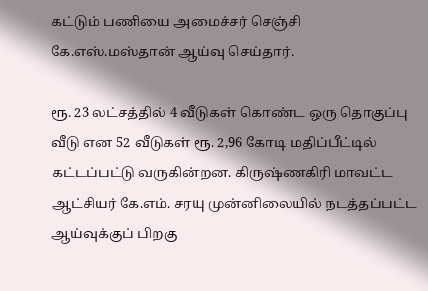கட்டும் பணியை அமைச்சர் செஞ்சி கே.எஸ்.மஸ்தான் ஆய்வு செய்தார்.

ரூ. 23 லட்சத்தில் 4 வீடுகள் கொண்ட ஒரு தொகுப்பு வீடு என 52 வீடுகள் ரூ. 2,96 கோடி மதிப்பீட்டில் கட்டப்பட்டு வருகின்றன. கிருஷ்ணகிரி மாவட்ட ஆட்சியர் கே.எம். சரயு முன்னிலையில் நடத்தப்பட்ட ஆய்வுக்குப் பிறகு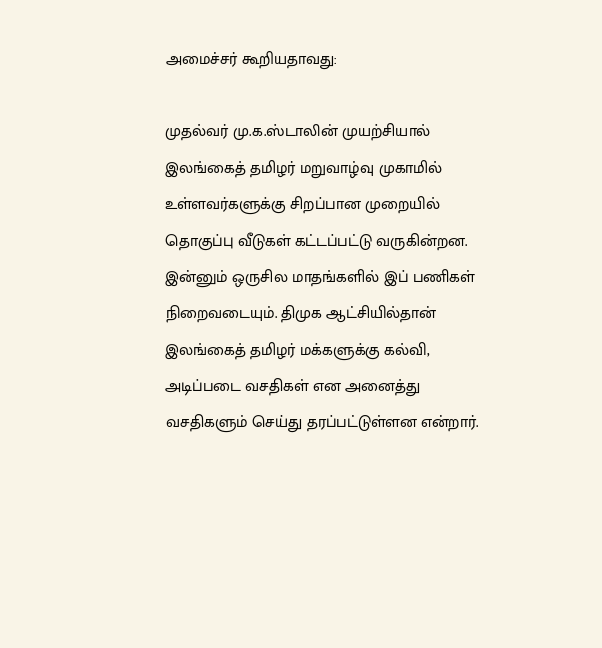அமைச்சர் கூறியதாவது:

முதல்வர் மு.க.ஸ்டாலின் முயற்சியால் இலங்கைத் தமிழர் மறுவாழ்வு முகாமில் உள்ளவர்களுக்கு சிறப்பான முறையில் தொகுப்பு வீடுகள் கட்டப்பட்டு வருகின்றன. இன்னும் ஒருசில மாதங்களில் இப் பணிகள் நிறைவடையும். திமுக ஆட்சியில்தான் இலங்கைத் தமிழர் மக்களுக்கு கல்வி, அடிப்படை வசதிகள் என அனைத்து வசதிகளும் செய்து தரப்பட்டுள்ளன என்றார்.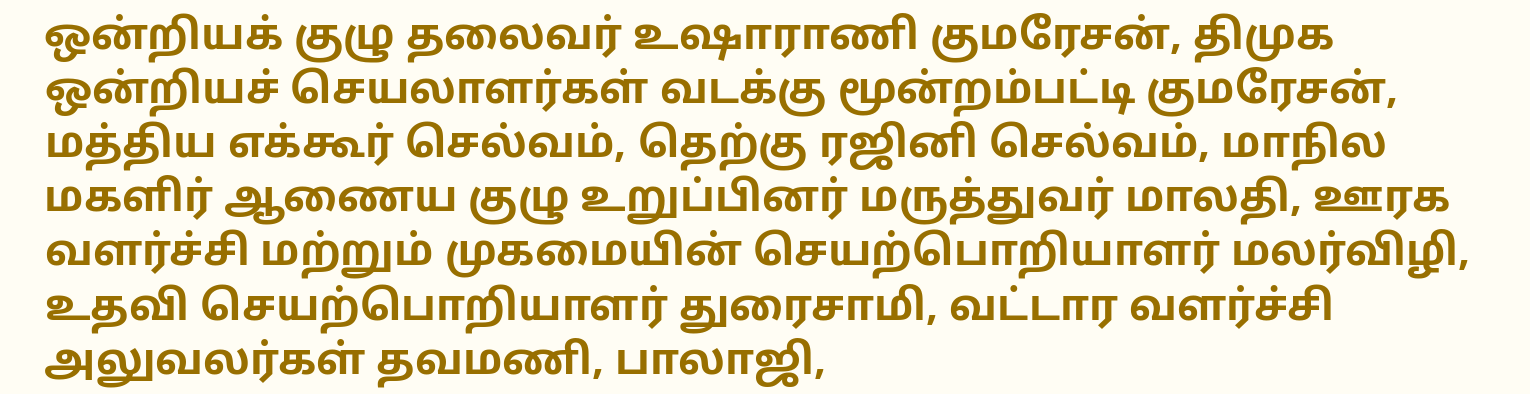ஒன்றியக் குழு தலைவர் உஷாராணி குமரேசன், திமுக ஒன்றியச் செயலாளர்கள் வடக்கு மூன்றம்பட்டி குமரேசன், மத்திய எக்கூர் செல்வம், தெற்கு ரஜினி செல்வம், மாநில மகளிர் ஆணைய குழு உறுப்பினர் மருத்துவர் மாலதி, ஊரக வளர்ச்சி மற்றும் முகமையின் செயற்பொறியாளர் மலர்விழி, உதவி செயற்பொறியாளர் துரைசாமி, வட்டார வளர்ச்சி அலுவலர்கள் தவமணி, பாலாஜி,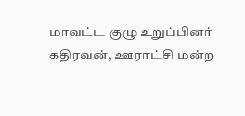மாவட்ட குழு உறுப்பினர் கதிரவன், ஊராட்சி மன்ற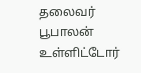தலைவர் பூபாலன் உள்ளிட்டோர்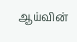ஆய்வின்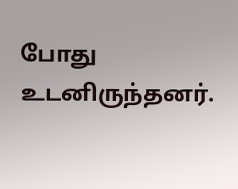போது உடனிருந்தனர்.